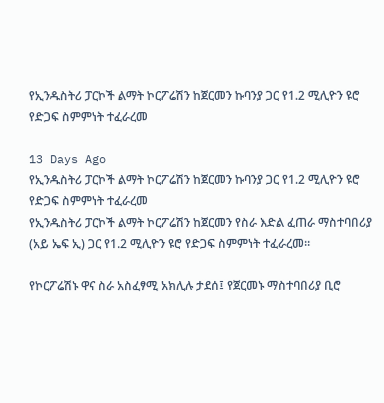የኢንዱስትሪ ፓርኮች ልማት ኮርፖሬሽን ከጀርመን ኩባንያ ጋር የ1.2 ሚሊዮን ዩሮ የድጋፍ ስምምነት ተፈራረመ

13 Days Ago
የኢንዱስትሪ ፓርኮች ልማት ኮርፖሬሽን ከጀርመን ኩባንያ ጋር የ1.2 ሚሊዮን ዩሮ የድጋፍ ስምምነት ተፈራረመ
የኢንዱስትሪ ፓርኮች ልማት ኮርፖሬሽን ከጀርመን የስራ እድል ፈጠራ ማስተባበሪያ (አይ ኤፍ ኢ) ጋር የ1.2 ሚሊዮን ዩሮ የድጋፍ ስምምነት ተፈራረመ።

የኮርፖሬሽኑ ዋና ስራ አስፈፃሚ አክሊሉ ታደሰ፤ የጀርመኑ ማስተባበሪያ ቢሮ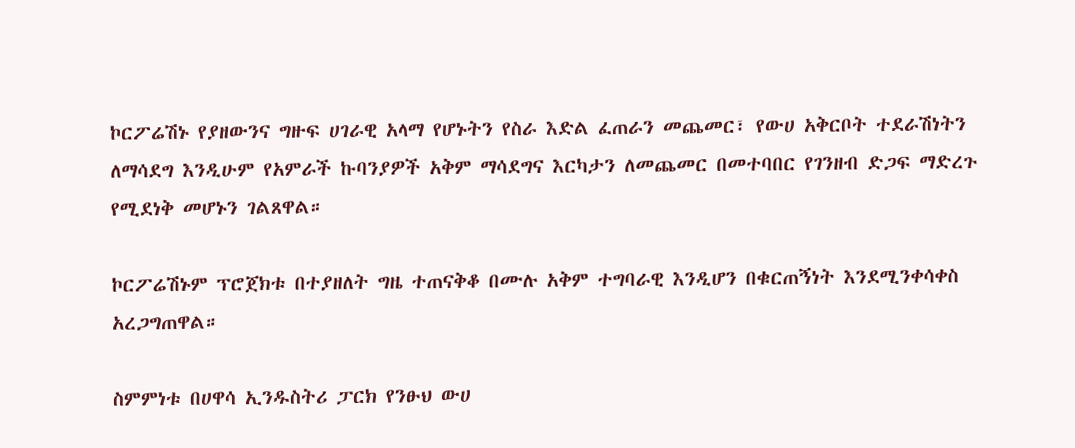ኮርፖሬሽኑ የያዘውንና ግዙፍ ሀገራዊ አላማ የሆኑትን የስራ እድል ፈጠራን መጨመር፣ የውሀ አቅርቦት ተደራሽነትን ለማሳደግ እንዲሁም የአምራች ኩባንያዎች አቅም ማሳደግና እርካታን ለመጨመር በመተባበር የገንዘብ ድጋፍ ማድረጉ የሚደነቅ መሆኑን ገልጸዋል።

ኮርፖሬሽኑም ፕሮጀክቱ በተያዘለት ግዜ ተጠናቅቆ በሙሉ አቅም ተግባራዊ እንዲሆን በቁርጠኝነት እንደሚንቀሳቀስ አረጋግጠዋል።

ስምምነቱ በሀዋሳ ኢንዱስትሪ ፓርክ የንፁህ ውሀ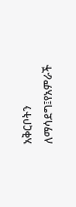አቅርቦትን ለማሳደግ፤የአምራች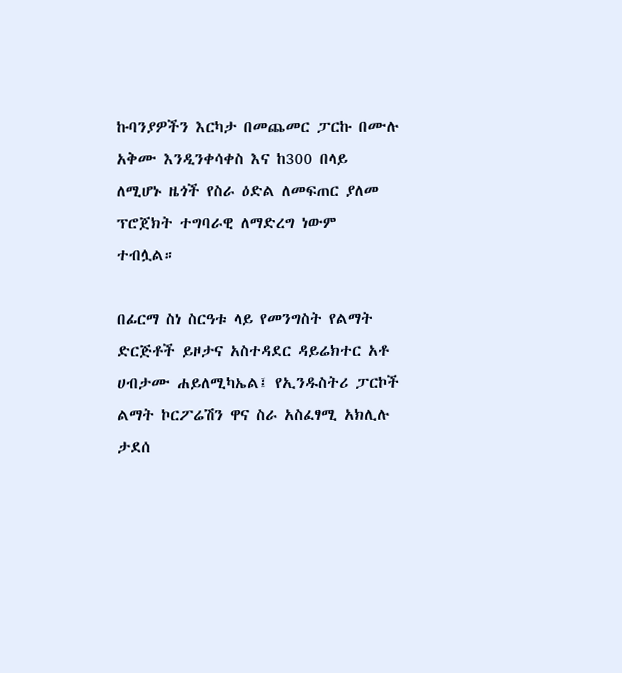ኩባንያዎችን እርካታ በመጨመር ፓርኩ በሙሉ አቅሙ እንዲንቀሳቀስ እና ከ300 በላይ ለሚሆኑ ዜጎች የስራ ዕድል ለመፍጠር ያለመ ፕሮጀክት ተግባራዊ ለማድረግ ነውም ተብሏል።

በፊርማ ስነ ስርዓቱ ላይ የመንግስት የልማት ድርጅቶች ይዞታና አስተዳደር ዳይሬክተር አቶ ሀብታሙ ሐይለሚካኤል፤ የኢንዱስትሪ ፓርኮች ልማት ኮርፖሬሽን ዋና ስራ አስፈፃሚ አክሊሉ ታደሰ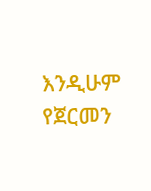እንዲሁም የጀርመን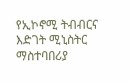የኢኮኖሚ ትብብርና እድገት ሚኒስትር ማስተባበሪያ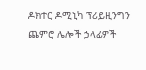ዶክተር ዶሚኒካ ፕሪይዚንግን ጨምሮ ሌሎች ኃላፊዎች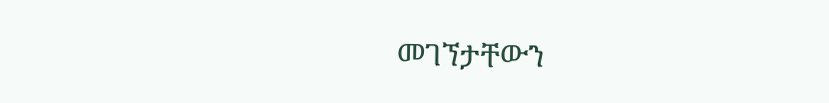መገኘታቸውን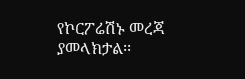የኮርፖሬሽኑ መረጃ ያመላክታል፡፡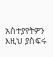አስተያየትዎን እዚህ ያስፍሩ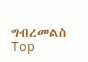ግብረመልስ
Top